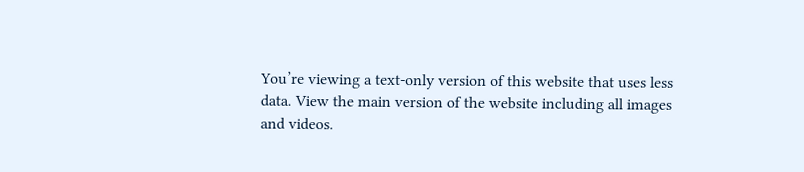You’re viewing a text-only version of this website that uses less data. View the main version of the website including all images and videos.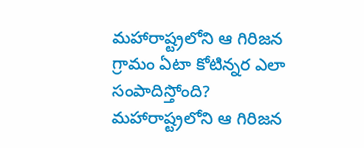మహారాష్ట్రలోని ఆ గిరిజన గ్రామం ఏటా కోటిన్నర ఎలా సంపాదిస్తోంది?
మహారాష్ట్రలోని ఆ గిరిజన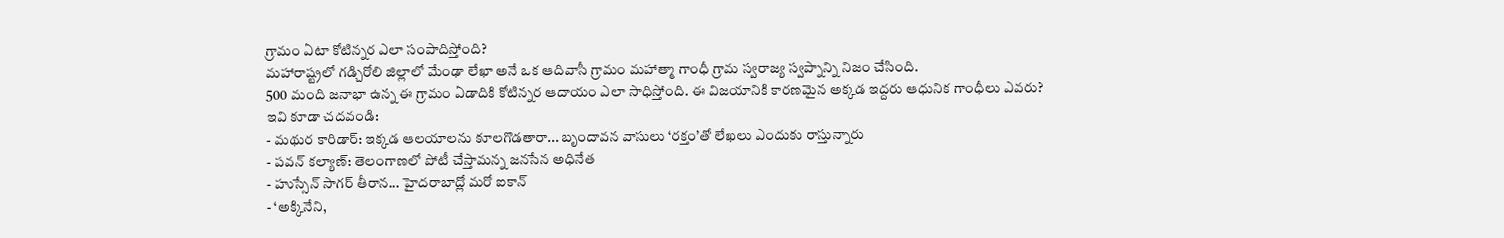గ్రామం ఏటా కోటిన్నర ఎలా సంపాదిస్తోంది?
మహారాష్ట్రలో గడ్చిరోలి జిల్లాలో మేంఢా లేఖా అనే ఒక ఆదివాసీ గ్రామం మహాత్మా గాంధీ గ్రామ స్వరాజ్య స్వప్నాన్ని నిజం చేసింది.
500 మంది జనాభా ఉన్న ఈ గ్రామం ఏడాదికి కోటిన్నర ఆదాయం ఎలా సాధిస్తోంది. ఈ విజయానికి కారణమైన అక్కడ ఇద్దరు ఆధునిక గాంధీలు ఎవరు?
ఇవి కూడా చదవండి:
- మథుర కారిడార్: ఇక్కడ ఆలయాలను కూలగొడతారా... బృందావన వాసులు ‘రక్తం’తో లేఖలు ఎందుకు రాస్తున్నారు
- పవన్ కల్యాణ్: తెలంగాణలో పోటీ చేస్తామన్న జనసేన అధినేత
- హుస్సేన్ సాగర్ తీరాన... హైదరాబాద్లో మరో ఐకాన్
- ‘అక్కినేని,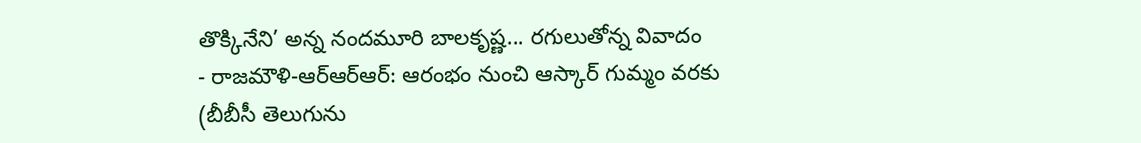తొక్కినేని’ అన్న నందమూరి బాలకృష్ణ... రగులుతోన్న వివాదం
- రాజమౌళి-ఆర్ఆర్ఆర్: ఆరంభం నుంచి ఆస్కార్ గుమ్మం వరకు
(బీబీసీ తెలుగును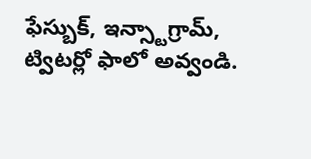ఫేస్బుక్, ఇన్స్టాగ్రామ్, ట్విటర్లో ఫాలో అవ్వండి.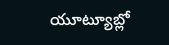యూట్యూబ్లో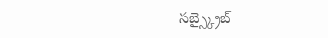సబ్స్క్రైబ్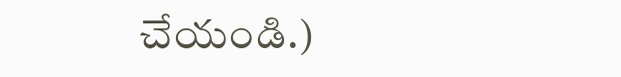చేయండి.)